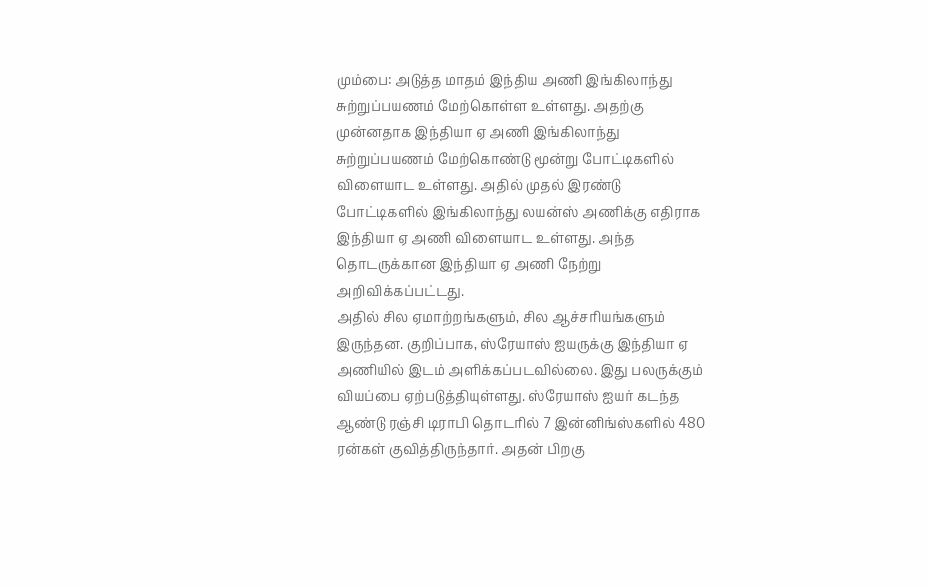மும்பை: அடுத்த மாதம் இந்திய அணி இங்கிலாந்து சுற்றுப்பயணம் மேற்கொள்ள உள்ளது. அதற்கு முன்னதாக இந்தியா ஏ அணி இங்கிலாந்து சுற்றுப்பயணம் மேற்கொண்டு மூன்று போட்டிகளில் விளையாட உள்ளது. அதில் முதல் இரண்டு போட்டிகளில் இங்கிலாந்து லயன்ஸ் அணிக்கு எதிராக இந்தியா ஏ அணி விளையாட உள்ளது. அந்த தொடருக்கான இந்தியா ஏ அணி நேற்று அறிவிக்கப்பட்டது.
அதில் சில ஏமாற்றங்களும், சில ஆச்சரியங்களும் இருந்தன. குறிப்பாக, ஸ்ரேயாஸ் ஐயருக்கு இந்தியா ஏ அணியில் இடம் அளிக்கப்படவில்லை. இது பலருக்கும் வியப்பை ஏற்படுத்தியுள்ளது. ஸ்ரேயாஸ் ஐயர் கடந்த ஆண்டு ரஞ்சி டிராபி தொடரில் 7 இன்னிங்ஸ்களில் 480 ரன்கள் குவித்திருந்தார். அதன் பிறகு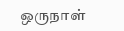ஒருநாள்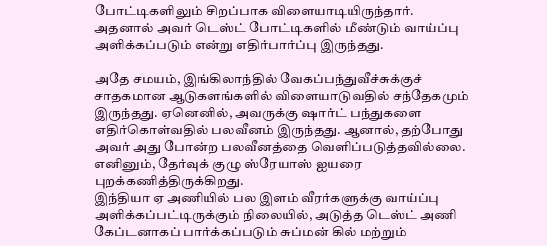போட்டிகளிலும் சிறப்பாக விளையாடியிருந்தார். அதனால் அவர் டெஸ்ட் போட்டிகளில் மீண்டும் வாய்ப்பு அளிக்கப்படும் என்று எதிர்பார்ப்பு இருந்தது.

அதே சமயம், இங்கிலாந்தில் வேகப்பந்துவீச்சுக்குச் சாதகமான ஆடுகளங்களில் விளையாடுவதில் சந்தேகமும் இருந்தது. ஏனெனில், அவருக்கு ஷார்ட் பந்துகளை எதிர்கொள்வதில் பலவீனம் இருந்தது. ஆனால், தற்போது அவர் அது போன்ற பலவீனத்தை வெளிப்படுத்தவில்லை. எனினும், தேர்வுக் குழு ஸ்ரேயாஸ் ஐயரை புறக்கணித்திருக்கிறது.
இந்தியா ஏ அணியில் பல இளம் வீரர்களுக்கு வாய்ப்பு அளிக்கப்பட்டிருக்கும் நிலையில், அடுத்த டெஸ்ட் அணி கேப்டனாகப் பார்க்கப்படும் சுப்மன் கில் மற்றும்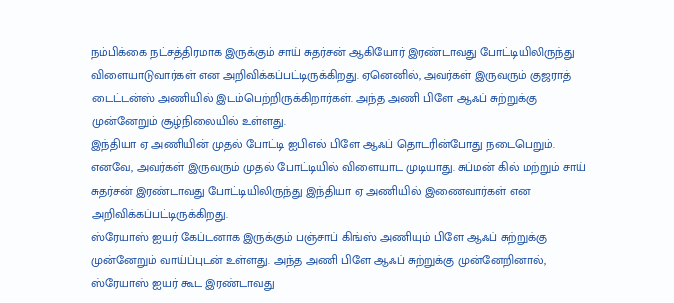நம்பிக்கை நட்சத்திரமாக இருக்கும் சாய் சுதர்சன் ஆகியோர் இரண்டாவது போட்டியிலிருந்து விளையாடுவார்கள் என அறிவிக்கப்பட்டிருக்கிறது. ஏனெனில், அவர்கள் இருவரும் குஜராத் டைட்டன்ஸ் அணியில் இடம்பெற்றிருக்கிறார்கள். அந்த அணி பிளே ஆஃப் சுற்றுக்கு முன்னேறும் சூழ்நிலையில் உள்ளது.
இந்தியா ஏ அணியின் முதல் போட்டி ஐபிஎல் பிளே ஆஃப் தொடரின்போது நடைபெறும். எனவே, அவர்கள் இருவரும் முதல் போட்டியில் விளையாட முடியாது. சுப்மன் கில் மற்றும் சாய் சுதர்சன் இரண்டாவது போட்டியிலிருந்து இந்தியா ஏ அணியில் இணைவார்கள் என அறிவிக்கப்பட்டிருக்கிறது.
ஸ்ரேயாஸ் ஐயர் கேப்டனாக இருக்கும் பஞ்சாப் கிங்ஸ் அணியும் பிளே ஆஃப் சுற்றுக்கு முன்னேறும் வாய்ப்புடன் உள்ளது. அந்த அணி பிளே ஆஃப் சுற்றுக்கு முன்னேறினால், ஸ்ரேயாஸ் ஐயர் கூட இரண்டாவது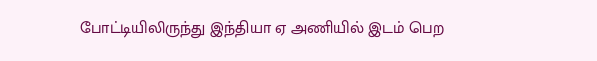போட்டியிலிருந்து இந்தியா ஏ அணியில் இடம் பெற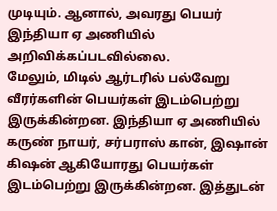முடியும். ஆனால், அவரது பெயர் இந்தியா ஏ அணியில் அறிவிக்கப்படவில்லை.
மேலும், மிடில் ஆர்டரில் பல்வேறு வீரர்களின் பெயர்கள் இடம்பெற்று இருக்கின்றன. இந்தியா ஏ அணியில் கருண் நாயர், சர்பராஸ் கான், இஷான் கிஷன் ஆகியோரது பெயர்கள் இடம்பெற்று இருக்கின்றன. இத்துடன்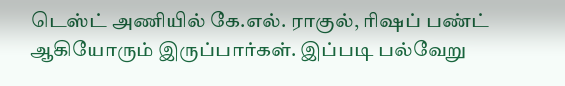டெஸ்ட் அணியில் கே.எல். ராகுல், ரிஷப் பண்ட் ஆகியோரும் இருப்பார்கள். இப்படி பல்வேறு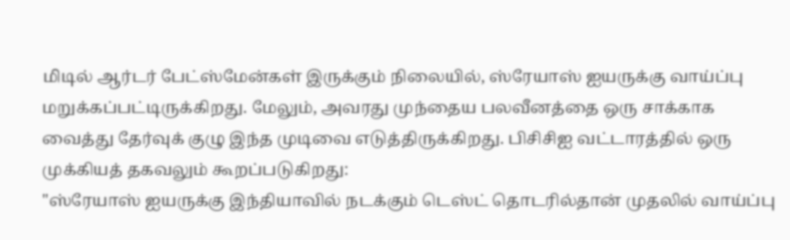மிடில் ஆர்டர் பேட்ஸ்மேன்கள் இருக்கும் நிலையில், ஸ்ரேயாஸ் ஐயருக்கு வாய்ப்பு மறுக்கப்பட்டிருக்கிறது. மேலும், அவரது முந்தைய பலவீனத்தை ஒரு சாக்காக வைத்து தேர்வுக் குழு இந்த முடிவை எடுத்திருக்கிறது. பிசிசிஐ வட்டாரத்தில் ஒரு முக்கியத் தகவலும் கூறப்படுகிறது:
"ஸ்ரேயாஸ் ஐயருக்கு இந்தியாவில் நடக்கும் டெஸ்ட் தொடரில்தான் முதலில் வாய்ப்பு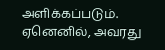அளிக்கப்படும். ஏனெனில், அவரது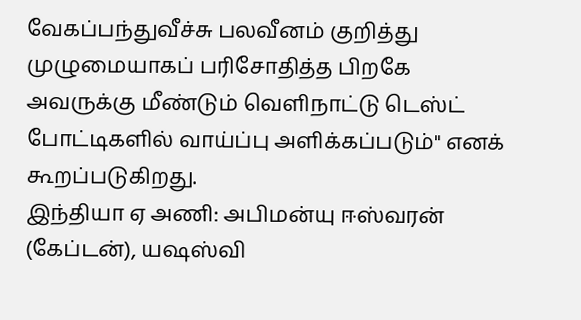வேகப்பந்துவீச்சு பலவீனம் குறித்து முழுமையாகப் பரிசோதித்த பிறகே அவருக்கு மீண்டும் வெளிநாட்டு டெஸ்ட் போட்டிகளில் வாய்ப்பு அளிக்கப்படும்" எனக் கூறப்படுகிறது.
இந்தியா ஏ அணி: அபிமன்யு ஈஸ்வரன் (கேப்டன்), யஷஸ்வி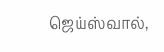ஜெய்ஸ்வால்,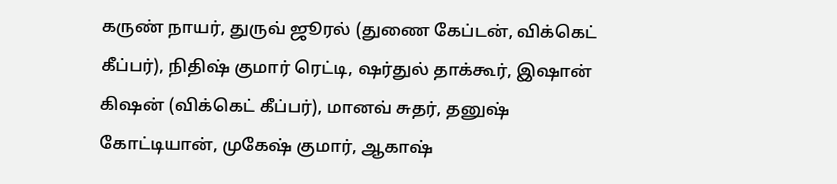கருண் நாயர், துருவ் ஜூரல் (துணை கேப்டன், விக்கெட் கீப்பர்), நிதிஷ் குமார் ரெட்டி, ஷர்துல் தாக்கூர், இஷான் கிஷன் (விக்கெட் கீப்பர்), மானவ் சுதர், தனுஷ் கோட்டியான், முகேஷ் குமார், ஆகாஷ்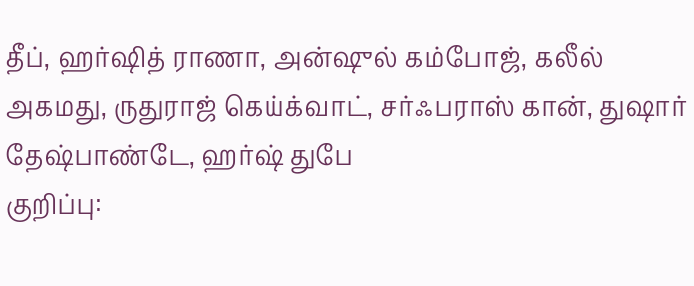தீப், ஹர்ஷித் ராணா, அன்ஷுல் கம்போஜ், கலீல் அகமது, ருதுராஜ் கெய்க்வாட், சர்ஃபராஸ் கான், துஷார் தேஷ்பாண்டே, ஹர்ஷ் துபே
குறிப்பு: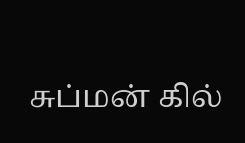சுப்மன் கில்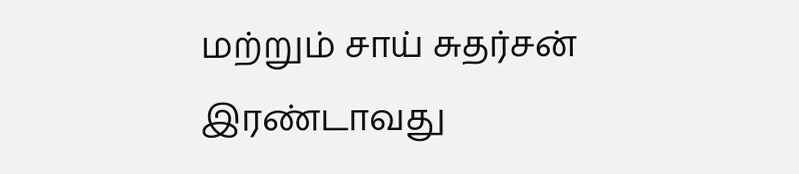மற்றும் சாய் சுதர்சன் இரண்டாவது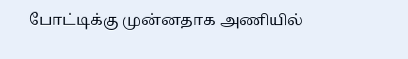போட்டிக்கு முன்னதாக அணியில்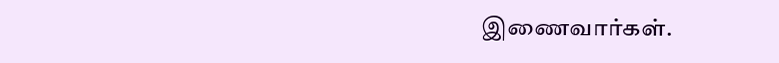இணைவார்கள்.